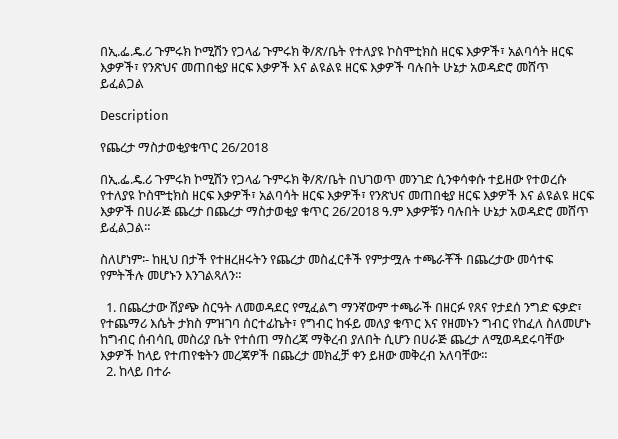በኢ.ፌ.ዴ.ሪ ጉምሩክ ኮሚሽን የጋላፊ ጉምሩክ ቅ/ጽ/ቤት የተለያዩ ኮስሞቲክስ ዘርፍ እቃዎች፣ አልባሳት ዘርፍ እቃዎች፣ የንጽህና መጠበቂያ ዘርፍ እቃዎች እና ልዩልዩ ዘርፍ እቃዎች ባሉበት ሁኔታ አወዳድሮ መሸጥ ይፈልጋል

Description

የጨረታ ማስታወቂያቁጥር 26/2018

በኢ.ፌ.ዴ.ሪ ጉምሩክ ኮሚሽን የጋላፊ ጉምሩክ ቅ/ጽ/ቤት በህገወጥ መንገድ ሲንቀሳቀሱ ተይዘው የተወረሱ የተለያዩ ኮስሞቲክስ ዘርፍ እቃዎች፣ አልባሳት ዘርፍ እቃዎች፣ የንጽህና መጠበቂያ ዘርፍ እቃዎች እና ልዩልዩ ዘርፍ እቃዎች በሀራጅ ጨረታ በጨረታ ማስታወቂያ ቁጥር 26/2018 ዓ.ም እቃዎቹን ባሉበት ሁኔታ አወዳድሮ መሸጥ ይፈልጋል።

ስለሆነም፡- ከዚህ በታች የተዘረዘሩትን የጨረታ መስፈርቶች የምታሟሉ ተጫራቾች በጨረታው መሳተፍ የምትችሉ መሆኑን እንገልጻለን።

  1. በጨረታው ሽያጭ ስርዓት ለመወዳደር የሚፈልግ ማንኛውም ተጫራች በዘርፉ የጸና የታደሰ ንግድ ፍቃድ፣ የተጨማሪ እሴት ታክስ ምዝገባ ሰርተፊኬት፣ የግብር ከፋይ መለያ ቁጥር እና የዘመኑን ግብር የከፈለ ስለመሆኑ ከግብር ሰብሳቢ መስሪያ ቤት የተሰጠ ማስረጃ ማቅረብ ያለበት ሲሆን በሀራጅ ጨረታ ለሚወዳደሩባቸው እቃዎች ከላይ የተጠየቁትን መረጃዎች በጨረታ መክፈቻ ቀን ይዘው መቅረብ አለባቸው።
  2. ከላይ በተራ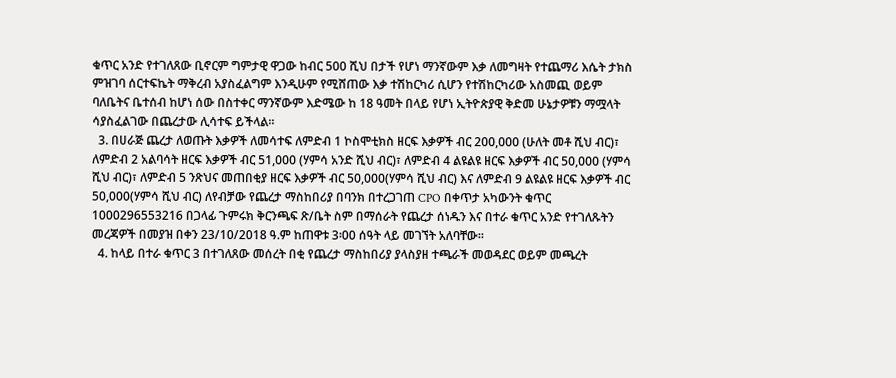ቁጥር አንድ የተገለጸው ቢኖርም ግምታዊ ዋጋው ከብር 500 ሺህ በታች የሆነ ማንኛውም እቃ ለመግዛት የተጨማሪ እሴት ታክስ ምዝገባ ሰርተፍኬት ማቅረብ አያስፈልግም እንዲሁም የሚሸጠው እቃ ተሽከርካሪ ሲሆን የተሽከርካሪው አስመጪ ወይም ባለቤትና ቤተሰብ ከሆነ ሰው በስተቀር ማንኛውም እድሜው ከ 18 ዓመት በላይ የሆነ ኢትዮጵያዊ ቅድመ ሁኔታዎቹን ማሟላት ሳያስፈልገው በጨረታው ሊሳተፍ ይችላል።
  3. በሀራጅ ጨረታ ለወጡት እቃዎች ለመሳተፍ ለምድብ 1 ኮስሞቲክስ ዘርፍ እቃዎች ብር 200,000 (ሁለት መቶ ሺህ ብር)፣ ለምድብ 2 አልባሳት ዘርፍ እቃዎች ብር 51,000 (ሃምሳ አንድ ሺህ ብር)፣ ለምድብ 4 ልዩልዩ ዘርፍ እቃዎች ብር 50,000 (ሃምሳ ሺህ ብር)፣ ለምድብ 5 ንጽህና መጠበቂያ ዘርፍ እቃዎች ብር 50,000(ሃምሳ ሺህ ብር) እና ለምድብ 9 ልዩልዩ ዘርፍ እቃዎች ብር 50,000(ሃምሳ ሺህ ብር) ለየብቻው የጨረታ ማስከበሪያ በባንክ በተረጋገጠ CPO በቀጥታ አካውንት ቁጥር 1000296553216 በጋላፊ ጉምሩክ ቅርንጫፍ ጽ/ቤት ስም በማሰራት የጨረታ ሰነዱን እና በተራ ቁጥር አንድ የተገለጹትን መረጃዎች በመያዝ በቀን 23/10/2018 ዓ.ም ከጠዋቱ 3፡00 ሰዓት ላይ መገኘት አለባቸው።
  4. ከላይ በተራ ቁጥር 3 በተገለጸው መሰረት በቂ የጨረታ ማስከበሪያ ያላስያዘ ተጫራች መወዳደር ወይም መጫረት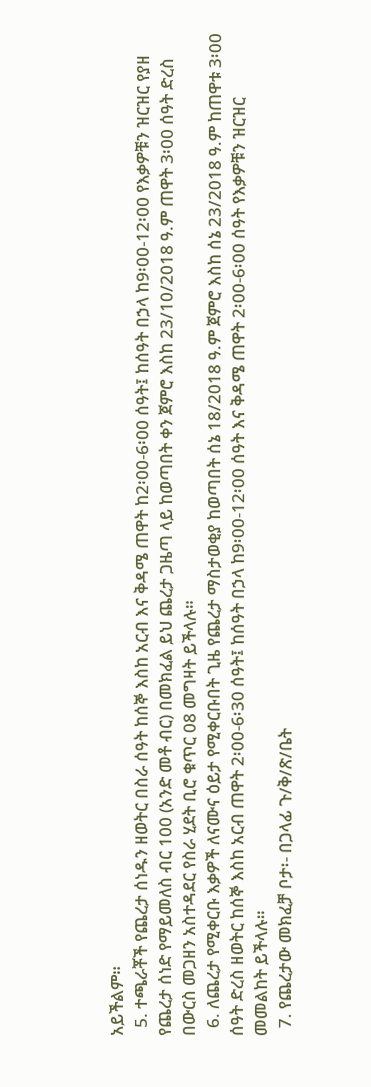አይችልም።
  5. ተጫራቾች የጨረታ ሰነዱን ዘወትር በስራ ሰዓት ከሰኞ እስከ አርብ እና ቅዳሜ ጠዋት ከ2፡00-6፡00 ሰዓት፤ ከሰዓት በኃላ ከ9፡00-12፡00 የእቃዎቹን ዝርዝር የያዘ የጨረታ ሰነድ የማይመለስ ብር 100 (አንድ መቶ ብር) በመክፈል ይህ ጨረታ ጋዜጣ ላይ ከወጣበት ቀን ጀምሮ እስከ 23/10/2018 ዓ.ም ጠዋት 3፡00 ሰዓት ድረስ በውርስ መጋዘን አስተዳደር የስራ ሂደት ቢሮ ቁጥር 08 መግዛት ይችላሉ።
  6. ለጨረታ የሚቀርቡ እቃዎች ለናሙና ዕይታ የሚቀርቡበት ጊዜ የጨረታ ማስታወቂያ ከወጣበት ሰኔ 18/2018 ዓ.ም ጀምሮ እስከ ሰኔ 23/2018 ዓ.ም ከጠዋቱ 3፡00 ሰዓት ድረስ ዘወትር ከሰኞ እስከ አርብ ጠዋት 2፡00-6፡30 ሰዓት፤ ከሰዓት በኃላ ከ9፡00-12፡00 ሰዓት እና ቅዳሜ ጠዋት 2፡00-6፡00 ሰዓት የእቃዎቹን ዝርዝር መመልከት ይችላሉ።
  7. የጨረታው መክፈቻ ቦታ፡- በጋላፊ ጉ/ቅ/ጽ/ቤት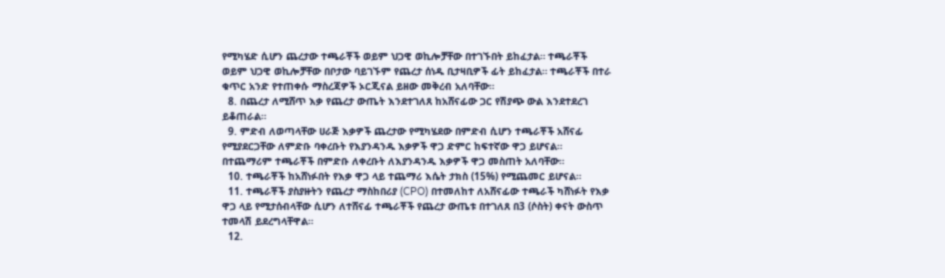የሚካሄድ ሲሆን ጨረታው ተጫራቾች ወይም ህጋዊ ወኪሎቻቸው በተገኙበት ይከፈታል። ተጫራቾች ወይም ህጋዊ ወኪሎቻቸው በቦታው ባይገኙም የጨረታ ሰነዱ ቢታዛቢዎች ፊት ይከፈታል። ተጫራቾች በተራ ቁጥር አንድ የተጠቀሱ ማስረጃዎች ኦርጂናል ይዘው መቅረብ አለባቸው።
  8. በጨረታ ለሚሸጥ እቃ የጨረታ ውጤት እንደተገለጸ ከአሸናፊው ጋር የሽያጭ ውል እንደተደረገ ይቆጠራል።
  9. ምድብ ለወጣላቸው ሀራጅ እቃዎች ጨረታው የሚካሄደው በምድብ ሲሆን ተጫራቾች አሸናፊ የሚያደርጋቸው ለምድቡ ባቀረቡት የእያንዳንዱ እቃዎች ዋጋ ድምር ከፍተኛው ዋጋ ይሆናል። በተጨማሪም ተጫራቾች በምድቡ ለቀረቡት ለእያንዳንዱ እቃዎች ዋጋ መስጠት አለባቸው።
  10. ተጫራቾች ከአሸነፉበት የእቃ ዋጋ ላይ ተጨማሪ እሴት ታክስ (15%) የሚጨመር ይሆናል።
  11. ተጫራቾች ያስያዙትን የጨረታ ማስከበሪያ (CPO) በተመለከተ ለአሸናፊው ተጫራች ካሸነፉት የእቃ ዋጋ ላይ የሚታሰብላቸው ሲሆን ለተሸናፊ ተጫራቾች የጨረታ ውጤቱ በተገለጸ በ3 (ሶስት) ቀናት ውስጥ ተመላሽ ይደረግላቸዋል።
  12.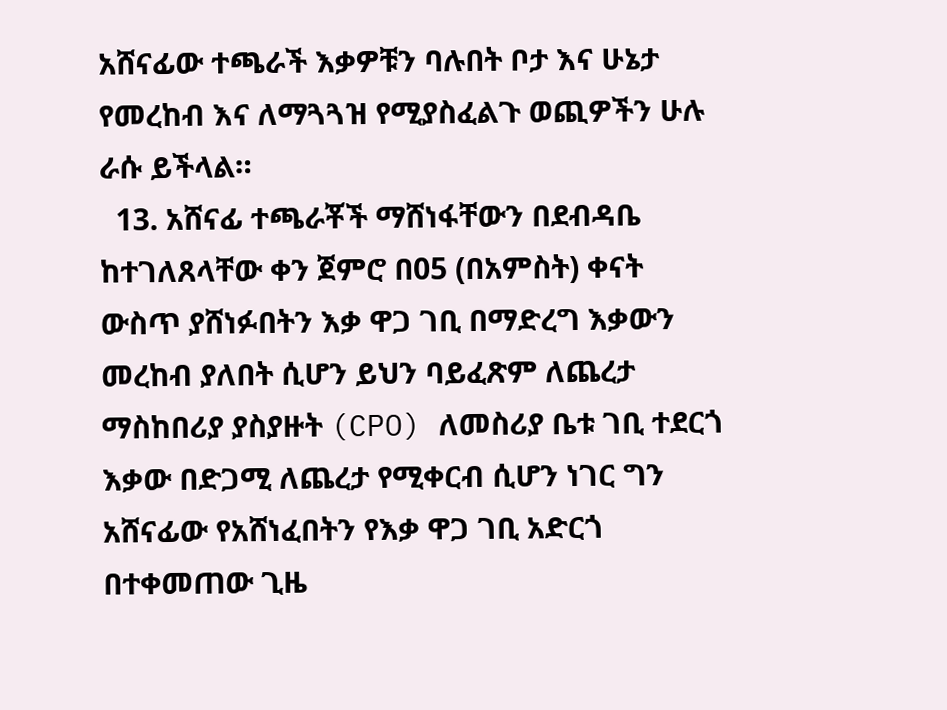አሸናፊው ተጫራች እቃዎቹን ባሉበት ቦታ እና ሁኔታ የመረከብ እና ለማጓጓዝ የሚያስፈልጉ ወጪዎችን ሁሉ ራሱ ይችላል።
  13. አሸናፊ ተጫራቾች ማሸነፋቸውን በደብዳቤ ከተገለጸላቸው ቀን ጀምሮ በ05 (በአምስት) ቀናት ውስጥ ያሸነፉበትን እቃ ዋጋ ገቢ በማድረግ እቃውን መረከብ ያለበት ሲሆን ይህን ባይፈጽም ለጨረታ ማስከበሪያ ያስያዙት (CPO) ለመስሪያ ቤቱ ገቢ ተደርጎ እቃው በድጋሚ ለጨረታ የሚቀርብ ሲሆን ነገር ግን አሸናፊው የአሸነፈበትን የእቃ ዋጋ ገቢ አድርጎ በተቀመጠው ጊዜ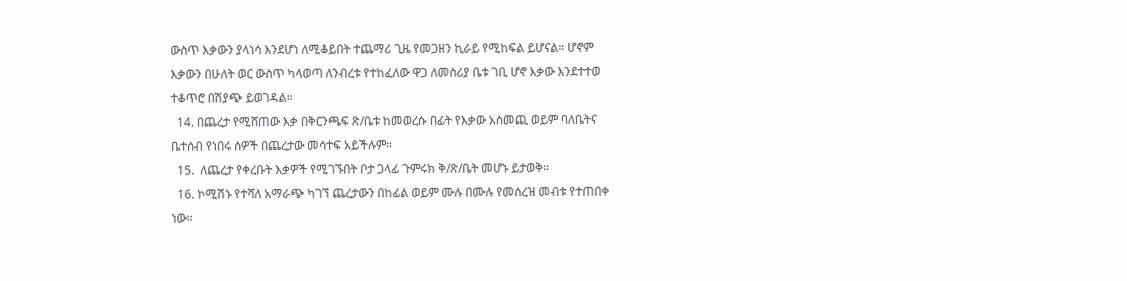ውስጥ እቃውን ያላነሳ እንደሆነ ለሚቆይበት ተጨማሪ ጊዜ የመጋዘን ኪራይ የሚከፍል ይሆናል። ሆኖም እቃውን በሁለት ወር ውስጥ ካላወጣ ለንብረቱ የተከፈለው ዋጋ ለመስሪያ ቤቱ ገቢ ሆኖ እቃው እንደተተወ ተቆጥሮ በሽያጭ ይወገዳል።
  14. በጨረታ የሚሸጠው እቃ በቅርንጫፍ ጽ/ቤቱ ከመወረሱ በፊት የእቃው አስመጪ ወይም ባለቤትና ቤተሰብ የነበሩ ሰዎች በጨረታው መሳተፍ አይችሉም።
  15.  ለጨረታ የቀረቡት እቃዎች የሚገኙበት ቦታ ጋላፊ ጉምሩክ ቅ/ጽ/ቤት መሆኑ ይታወቅ።
  16. ኮሚሽኑ የተሻለ አማራጭ ካገኘ ጨረታውን በከፊል ወይም ሙሉ በሙሉ የመሰረዝ መብቱ የተጠበቀ ነው።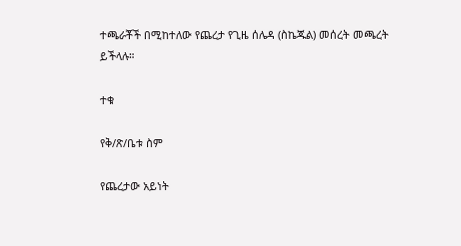ተጫራቾች በሚከተለው የጨረታ የጊዜ ሰሌዳ (ስኬጁል) መሰረት መጫረት ይችላሉ።

ተቁ

የቅ/ጽ/ቤቱ ስም

የጨረታው አይነት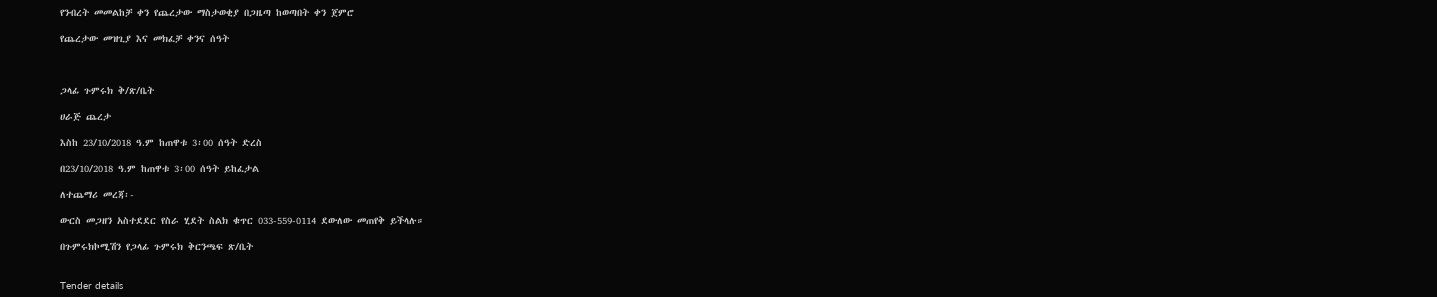የንብረት መመልከቻ ቀን የጨረታው ማስታወቂያ በጋዜጣ ከወጣበት ቀን ጀምሮ

የጨረታው መዝጊያ እና መክፈቻ ቀንና ሰዓት



ጋላፊ ጉምሩክ ቅ/ጽ/ቤት

ሀራጅ ጨረታ

እስከ 23/10/2018 ዓ.ም ከጠዋቱ 3፡00 ሰዓት ድረስ

በ23/10/2018 ዓ.ም ከጠዋቱ 3፡00 ሰዓት ይከፈታል

ለተጨማሪ መረጃ፡-

ውርስ መጋዘን አስተደደር የስራ ሂደት ስልክ ቁጥር 033-559-0114 ደውለው መጠየቅ ይችላሉ።

በጉምሩክኮሚሽን የጋላፊ ጉምሩክ ቅርንጫፍ ጽ/ቤት


Tender details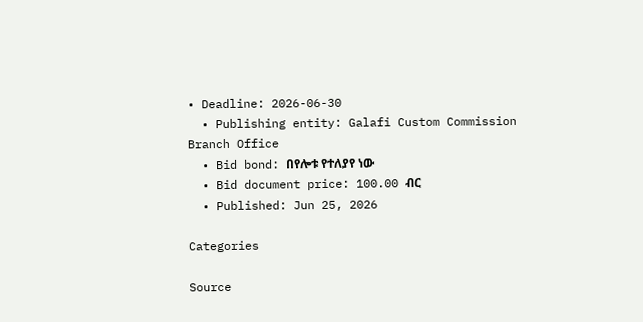• Deadline: 2026-06-30
  • Publishing entity: Galafi Custom Commission Branch Office
  • Bid bond: በየሎቱ የተለያየ ነው
  • Bid document price: 100.00 ብር
  • Published: Jun 25, 2026

Categories

Source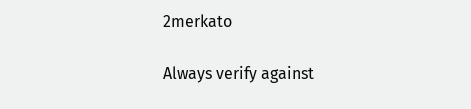2merkato

Always verify against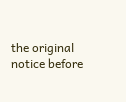the original notice before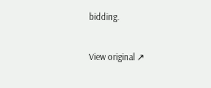bidding.

View original ↗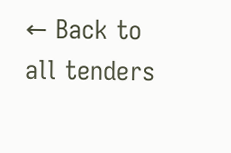← Back to all tenders